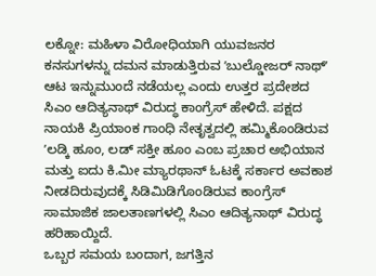ಲಕ್ನೋ: ಮಹಿಳಾ ವಿರೋಧಿಯಾಗಿ ಯುವಜನರ ಕನಸುಗಳನ್ನು ದಮನ ಮಾಡುತ್ತಿರುವ ʼಬುಲ್ಡೋಜರ್ ನಾಥ್ʼ ಆಟ ಇನ್ನುಮುಂದೆ ನಡೆಯಲ್ಲ ಎಂದು ಉತ್ತರ ಪ್ರದೇಶದ ಸಿಎಂ ಆದಿತ್ಯನಾಥ್ ವಿರುದ್ಧ ಕಾಂಗ್ರೆಸ್ ಹೇಳಿದೆ. ಪಕ್ಷದ ನಾಯಕಿ ಪ್ರಿಯಾಂಕ ಗಾಂಧಿ ನೇತೃತ್ವದಲ್ಲಿ ಹಮ್ಮಿಕೊಂಡಿರುವ ʼಲಡ್ಕಿ ಹೂಂ, ಲಡ್ ಸಕ್ತೀ ಹೂಂ ಎಂಬ ಪ್ರಚಾರ ಅಭಿಯಾನ ಮತ್ತು ಐದು ಕಿ.ಮೀ ಮ್ಯಾರಥಾನ್ ಓಟಕ್ಕೆ ಸರ್ಕಾರ ಅವಕಾಶ ನೀಡದಿರುವುದಕ್ಕೆ ಸಿಡಿಮಿಡಿಗೊಂಡಿರುವ ಕಾಂಗ್ರೆಸ್ ಸಾಮಾಜಿಕ ಜಾಲತಾಣಗಳಲ್ಲಿ ಸಿಎಂ ಆದಿತ್ಯನಾಥ್ ವಿರುದ್ಧ ಹರಿಹಾಯ್ದಿದೆ.
ಒಬ್ಬರ ಸಮಯ ಬಂದಾಗ, ಜಗತ್ತಿನ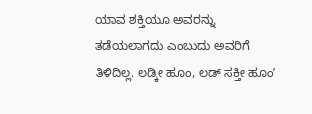ಯಾವ ಶಕ್ತಿಯೂ ಅವರನ್ನು ತಡೆಯಲಾಗದು ಎಂಬುದು ಅವರಿಗೆ ತಿಳಿದಿಲ್ಲ. ಲಡ್ಕೀ ಹೂಂ, ಲಡ್ ಸಕ್ತೀ ಹೂಂʼ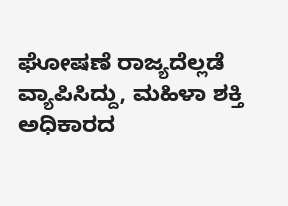ಘೋಷಣೆ ರಾಜ್ಯದೆಲ್ಲಡೆ ವ್ಯಾಪಿಸಿದ್ದು, ಮಹಿಳಾ ಶಕ್ತಿ ಅಧಿಕಾರದ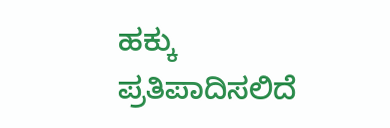ಹಕ್ಕು ಪ್ರತಿಪಾದಿಸಲಿದೆ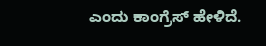ಎಂದು ಕಾಂಗ್ರೆಸ್ ಹೇಳಿದೆ.